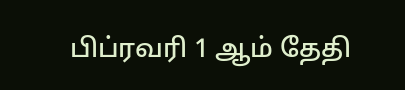பிப்ரவரி 1 ஆம் தேதி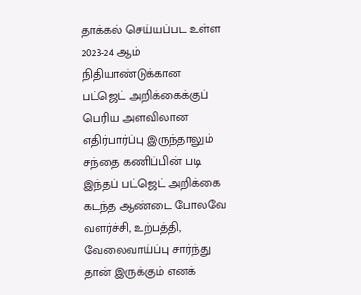தாக்கல் செய்யப்பட உள்ள 2023-24 ஆம் நிதியாண்டுக்கான பட்ஜெட் அறிக்கைக்குப் பெரிய அளவிலான எதிர்பார்ப்பு இருந்தாலும் சந்தை கணிப்பின் படி இந்தப் பட்ஜெட் அறிக்கை கடந்த ஆண்டை போலவே வளர்ச்சி, உற்பத்தி, வேலைவாய்ப்பு சார்ந்து தான் இருக்கும் எனக்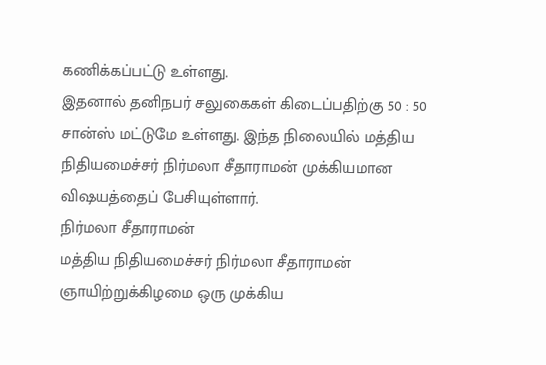கணிக்கப்பட்டு உள்ளது.
இதனால் தனிநபர் சலுகைகள் கிடைப்பதிற்கு 50 : 50 சான்ஸ் மட்டுமே உள்ளது. இந்த நிலையில் மத்திய நிதியமைச்சர் நிர்மலா சீதாராமன் முக்கியமான விஷயத்தைப் பேசியுள்ளார்.
நிர்மலா சீதாராமன்
மத்திய நிதியமைச்சர் நிர்மலா சீதாராமன் ஞாயிற்றுக்கிழமை ஒரு முக்கிய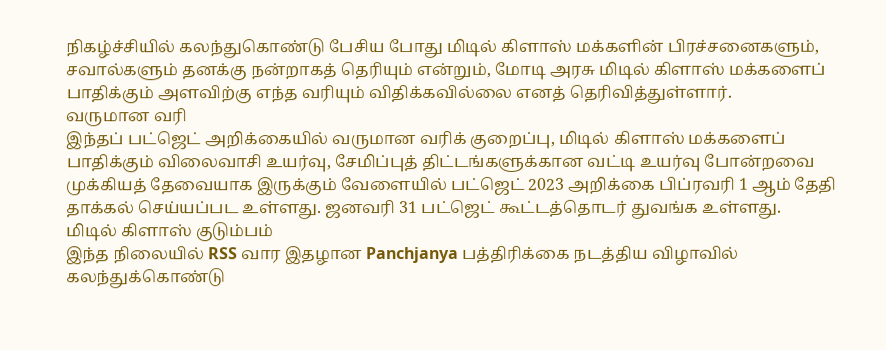நிகழ்ச்சியில் கலந்துகொண்டு பேசிய போது மிடில் கிளாஸ் மக்களின் பிரச்சனைகளும், சவால்களும் தனக்கு நன்றாகத் தெரியும் என்றும், மோடி அரசு மிடில் கிளாஸ் மக்களைப் பாதிக்கும் அளவிற்கு எந்த வரியும் விதிக்கவில்லை எனத் தெரிவித்துள்ளார்.
வருமான வரி
இந்தப் பட்ஜெட் அறிக்கையில் வருமான வரிக் குறைப்பு, மிடில் கிளாஸ் மக்களைப் பாதிக்கும் விலைவாசி உயர்வு, சேமிப்புத் திட்டங்களுக்கான வட்டி உயர்வு போன்றவை முக்கியத் தேவையாக இருக்கும் வேளையில் பட்ஜெட் 2023 அறிக்கை பிப்ரவரி 1 ஆம் தேதி தாக்கல் செய்யப்பட உள்ளது. ஜனவரி 31 பட்ஜெட் கூட்டத்தொடர் துவங்க உள்ளது.
மிடில் கிளாஸ் குடும்பம்
இந்த நிலையில் RSS வார இதழான Panchjanya பத்திரிக்கை நடத்திய விழாவில் கலந்துக்கொண்டு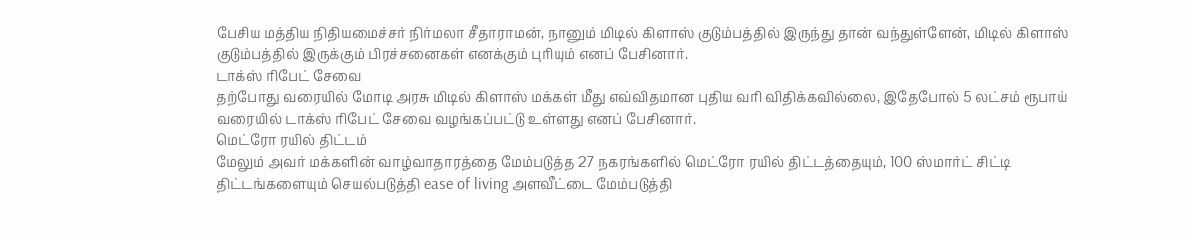பேசிய மத்திய நிதியமைச்சர் நிர்மலா சீதாராமன், நானும் மிடில் கிளாஸ் குடும்பத்தில் இருந்து தான் வந்துள்ளேன், மிடில் கிளாஸ் குடும்பத்தில் இருக்கும் பிரச்சனைகள் எனக்கும் புரியும் எனப் பேசினார்.
டாக்ஸ் ரிபேட் சேவை
தற்போது வரையில் மோடி அரசு மிடில் கிளாஸ் மக்கள் மீது எவ்விதமான புதிய வரி விதிக்கவில்லை, இதேபோல் 5 லட்சம் ரூபாய் வரையில் டாக்ஸ் ரிபேட் சேவை வழங்கப்பட்டு உள்ளது எனப் பேசினார்.
மெட்ரோ ரயில் திட்டம்
மேலும் அவர் மக்களின் வாழ்வாதாரத்தை மேம்படுத்த 27 நகரங்களில் மெட்ரோ ரயில் திட்டத்தையும், 100 ஸ்மார்ட் சிட்டி திட்டங்களையும் செயல்படுத்தி ease of living அளவீட்டை மேம்படுத்தி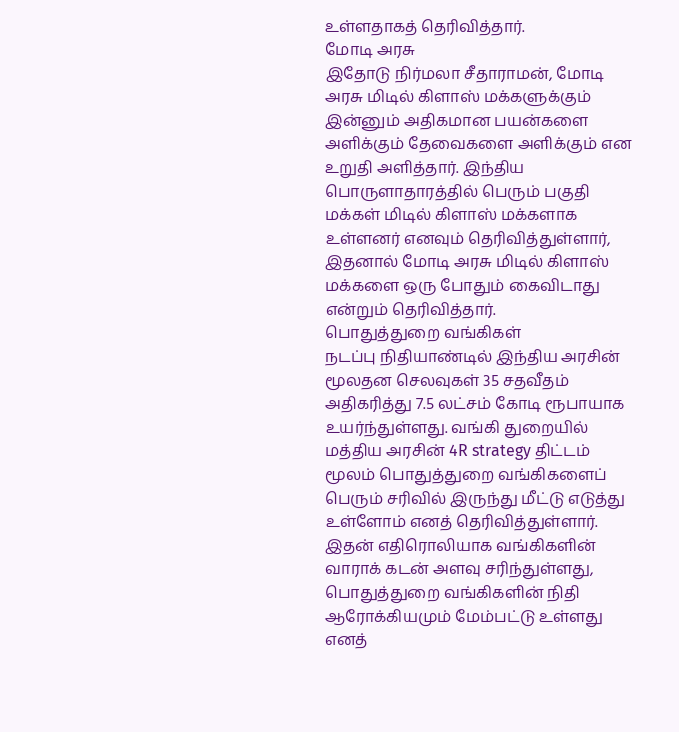உள்ளதாகத் தெரிவித்தார்.
மோடி அரசு
இதோடு நிர்மலா சீதாராமன், மோடி அரசு மிடில் கிளாஸ் மக்களுக்கும் இன்னும் அதிகமான பயன்களை அளிக்கும் தேவைகளை அளிக்கும் என உறுதி அளித்தார். இந்திய பொருளாதாரத்தில் பெரும் பகுதி மக்கள் மிடில் கிளாஸ் மக்களாக உள்ளனர் எனவும் தெரிவித்துள்ளார், இதனால் மோடி அரசு மிடில் கிளாஸ் மக்களை ஒரு போதும் கைவிடாது என்றும் தெரிவித்தார்.
பொதுத்துறை வங்கிகள்
நடப்பு நிதியாண்டில் இந்திய அரசின் மூலதன செலவுகள் 35 சதவீதம் அதிகரித்து 7.5 லட்சம் கோடி ரூபாயாக உயர்ந்துள்ளது. வங்கி துறையில் மத்திய அரசின் 4R strategy திட்டம் மூலம் பொதுத்துறை வங்கிகளைப் பெரும் சரிவில் இருந்து மீட்டு எடுத்து உள்ளோம் எனத் தெரிவித்துள்ளார். இதன் எதிரொலியாக வங்கிகளின் வாராக் கடன் அளவு சரிந்துள்ளது, பொதுத்துறை வங்கிகளின் நிதி ஆரோக்கியமும் மேம்பட்டு உள்ளது எனத்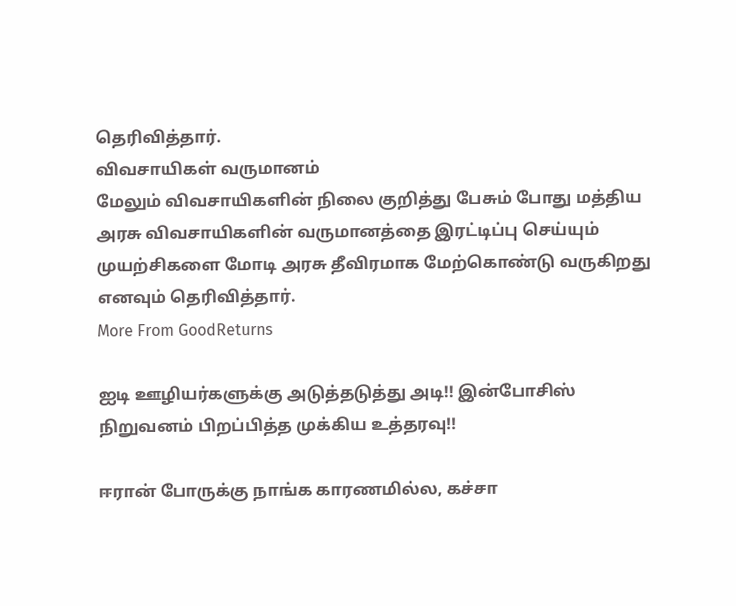தெரிவித்தார்.
விவசாயிகள் வருமானம்
மேலும் விவசாயிகளின் நிலை குறித்து பேசும் போது மத்திய அரசு விவசாயிகளின் வருமானத்தை இரட்டிப்பு செய்யும் முயற்சிகளை மோடி அரசு தீவிரமாக மேற்கொண்டு வருகிறது எனவும் தெரிவித்தார்.
More From GoodReturns

ஐடி ஊழியர்களுக்கு அடுத்தடுத்து அடி!! இன்போசிஸ் நிறுவனம் பிறப்பித்த முக்கிய உத்தரவு!!

ஈரான் போருக்கு நாங்க காரணமில்ல, கச்சா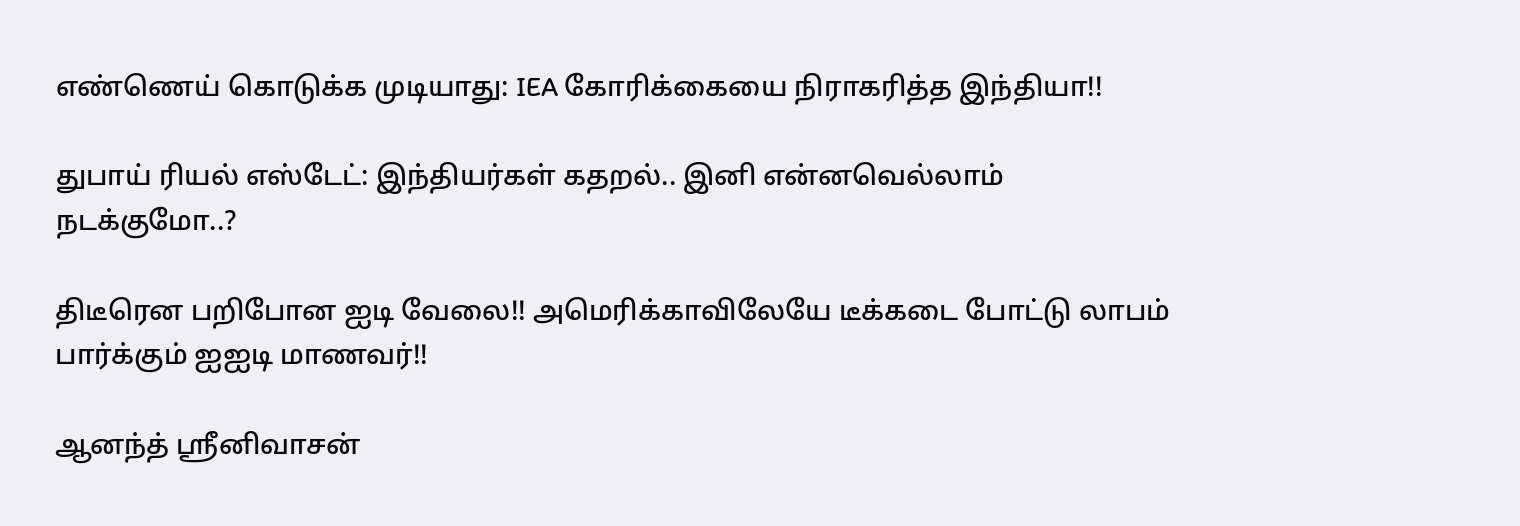எண்ணெய் கொடுக்க முடியாது: IEA கோரிக்கையை நிராகரித்த இந்தியா!!

துபாய் ரியல் எஸ்டேட்: இந்தியர்கள் கதறல்.. இனி என்னவெல்லாம் நடக்குமோ..?

திடீரென பறிபோன ஐடி வேலை!! அமெரிக்காவிலேயே டீக்கடை போட்டு லாபம் பார்க்கும் ஐஐடி மாணவர்!!

ஆனந்த் ஸ்ரீனிவாசன்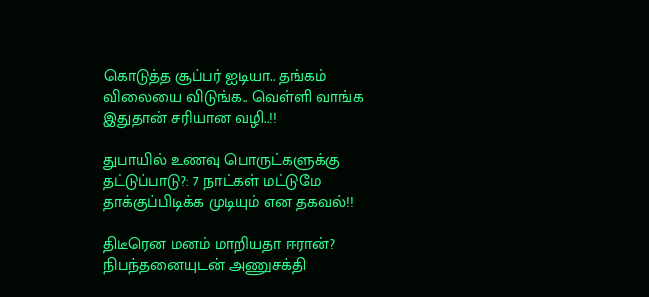கொடுத்த சூப்பர் ஐடியா.. தங்கம் விலையை விடுங்க.. வெள்ளி வாங்க இதுதான் சரியான வழி..!!

துபாயில் உணவு பொருட்களுக்கு தட்டுப்பாடு?: 7 நாட்கள் மட்டுமே தாக்குப்பிடிக்க முடியும் என தகவல்!!

திடீரென மனம் மாறியதா ஈரான்? நிபந்தனையுடன் அணுசக்தி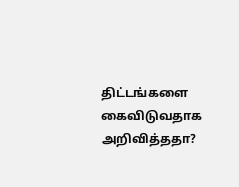திட்டங்களை கைவிடுவதாக அறிவித்ததா?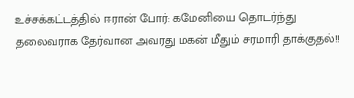உச்சக்கட்டத்தில் ஈரான் போர்: கமேனியை தொடர்ந்து தலைவராக தேர்வான அவரது மகன் மீதும் சரமாரி தாக்குதல்!!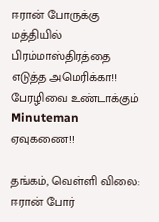ஈரான் போருக்கு மத்தியில் பிரம்மாஸ்திரத்தை எடுத்த அமெரிக்கா!! பேரழிவை உண்டாக்கும் Minuteman ஏவுகணை!!

தங்கம், வெள்ளி விலை: ஈரான் போர்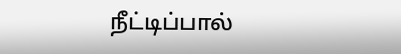நீட்டிப்பால்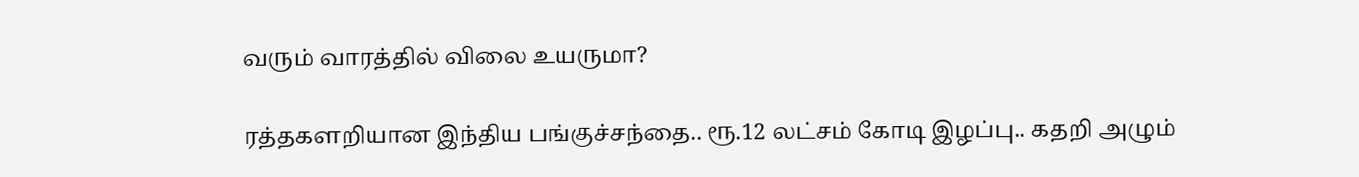வரும் வாரத்தில் விலை உயருமா?

ரத்தகளறியான இந்திய பங்குச்சந்தை.. ரூ.12 லட்சம் கோடி இழப்பு.. கதறி அழும்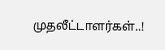முதலீட்டாளர்கள்..!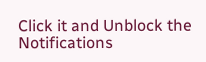Click it and Unblock the Notifications